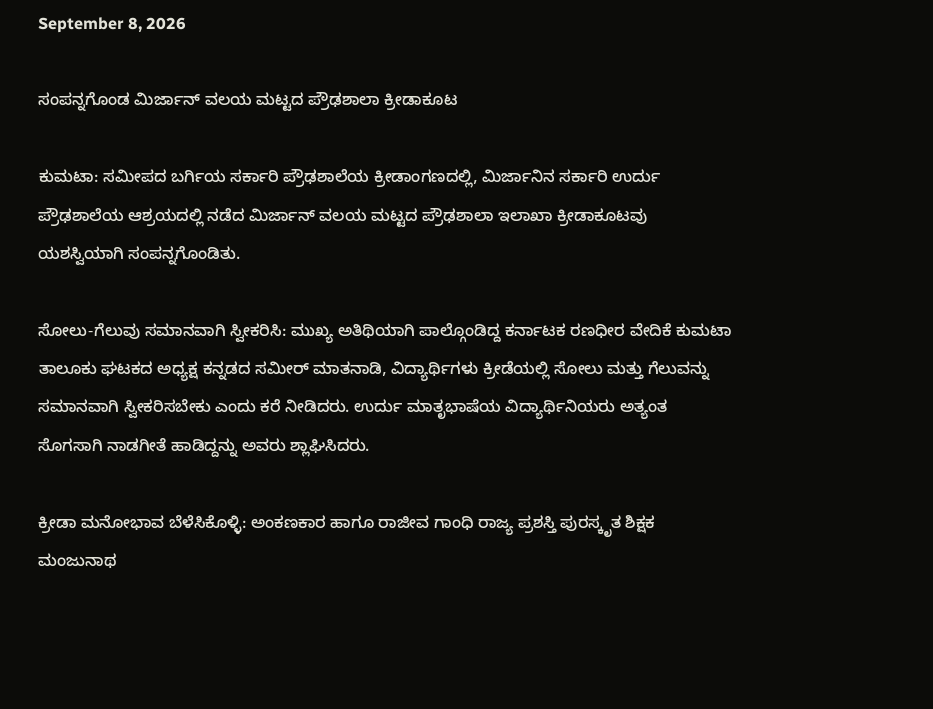September 8, 2026

ಸಂಪನ್ನಗೊಂಡ ಮಿರ್ಜಾನ್ ವಲಯ ಮಟ್ಟದ ಪ್ರೌಢಶಾಲಾ ಕ್ರೀಡಾಕೂಟ

ಕುಮಟಾ: ಸಮೀಪದ ಬರ್ಗಿಯ ಸರ್ಕಾರಿ ಪ್ರೌಢಶಾಲೆಯ ಕ್ರೀಡಾಂಗಣದಲ್ಲಿ, ಮಿರ್ಜಾನಿನ ಸರ್ಕಾರಿ ಉರ್ದು ಪ್ರೌಢಶಾಲೆಯ ಆಶ್ರಯದಲ್ಲಿ ನಡೆದ ಮಿರ್ಜಾನ್ ವಲಯ ಮಟ್ಟದ ಪ್ರೌಢಶಾಲಾ ಇಲಾಖಾ ಕ್ರೀಡಾಕೂಟವು ಯಶಸ್ವಿಯಾಗಿ ಸಂಪನ್ನಗೊಂಡಿತು.

ಸೋಲು-ಗೆಲುವು ಸಮಾನವಾಗಿ ಸ್ವೀಕರಿಸಿ: ಮುಖ್ಯ ಅತಿಥಿಯಾಗಿ ಪಾಲ್ಗೊಂಡಿದ್ದ ಕರ್ನಾಟಕ ರಣಧೀರ ವೇದಿಕೆ ಕುಮಟಾ ತಾಲೂಕು ಘಟಕದ ಅಧ್ಯಕ್ಷ ಕನ್ನಡದ ಸಮೀರ್ ಮಾತನಾಡಿ, ವಿದ್ಯಾರ್ಥಿಗಳು ಕ್ರೀಡೆಯಲ್ಲಿ ಸೋಲು ಮತ್ತು ಗೆಲುವನ್ನು ಸಮಾನವಾಗಿ ಸ್ವೀಕರಿಸಬೇಕು ಎಂದು ಕರೆ ನೀಡಿದರು. ಉರ್ದು ಮಾತೃಭಾಷೆಯ ವಿದ್ಯಾರ್ಥಿನಿಯರು ಅತ್ಯಂತ ಸೊಗಸಾಗಿ ನಾಡಗೀತೆ ಹಾಡಿದ್ದನ್ನು ಅವರು ಶ್ಲಾಘಿಸಿದರು.

ಕ್ರೀಡಾ ಮನೋಭಾವ ಬೆಳೆಸಿಕೊಳ್ಳಿ: ಅಂಕಣಕಾರ ಹಾಗೂ ರಾಜೀವ ಗಾಂಧಿ ರಾಜ್ಯ ಪ್ರಶಸ್ತಿ ಪುರಸ್ಕೃತ ಶಿಕ್ಷಕ ಮಂಜುನಾಥ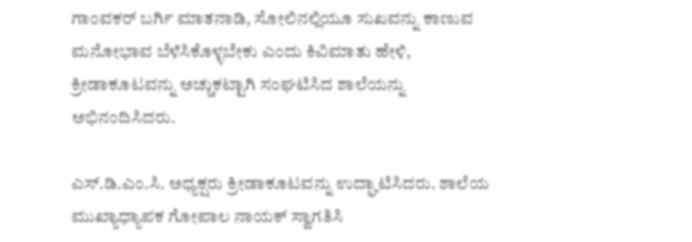ಗಾಂವಕರ್ ಬರ್ಗಿ ಮಾತನಾಡಿ, ಸೋಲಿನಲ್ಲಿಯೂ ಸುಖವನ್ನು ಕಾಣುವ ಮನೋಭಾವ ಬೆಳೆಸಿಕೊಳ್ಳಬೇಕು ಎಂದು ಕಿವಿಮಾತು ಹೇಳಿ, ಕ್ರೀಡಾಕೂಟವನ್ನು ಅಚ್ಚುಕಟ್ಟಾಗಿ ಸಂಘಟಿಸಿದ ಶಾಲೆಯನ್ನು ಅಭಿನಂದಿಸಿದರು.

ಎಸ್.ಡಿ.ಎಂ.ಸಿ. ಅಧ್ಯಕ್ಷರು ಕ್ರೀಡಾಕೂಟವನ್ನು ಉದ್ಘಾಟಿಸಿದರು. ಶಾಲೆಯ ಮುಖ್ಯಾಧ್ಯಾಪಕ ಗೋಪಾಲ ನಾಯಕ್ ಸ್ವಾಗತಿಸಿ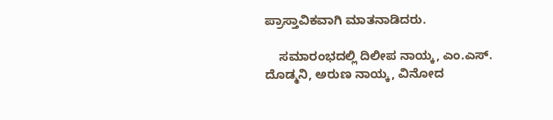ಪ್ರಾಸ್ತಾವಿಕವಾಗಿ ಮಾತನಾಡಿದರು.

    ಸಮಾರಂಭದಲ್ಲಿ ದಿಲೀಪ ನಾಯ್ಕ, ಎಂ.ಎಸ್. ದೊಡ್ಮನಿ, ಅರುಣ ನಾಯ್ಕ, ವಿನೋದ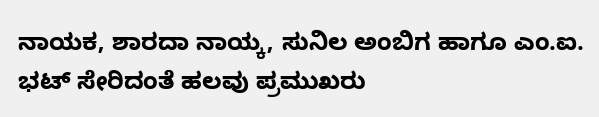ನಾಯಕ, ಶಾರದಾ ನಾಯ್ಕ, ಸುನಿಲ ಅಂಬಿಗ ಹಾಗೂ ಎಂ.ಐ. ಭಟ್ ಸೇರಿದಂತೆ ಹಲವು ಪ್ರಮುಖರು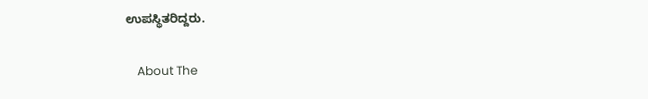ಉಪಸ್ಥಿತರಿದ್ದರು.

    About The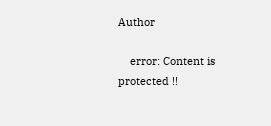Author

    error: Content is protected !!